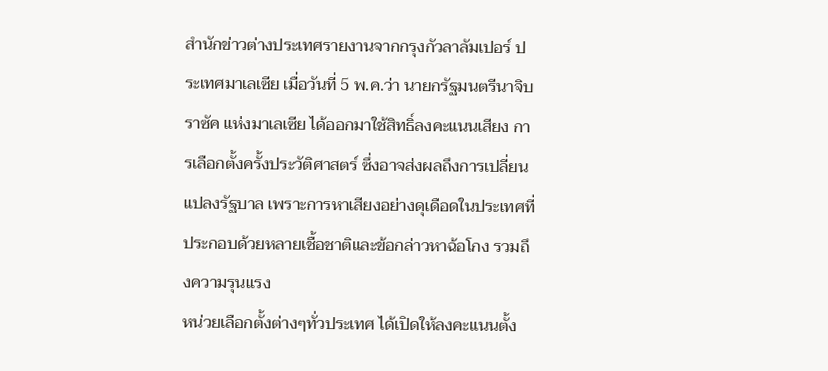สำนักข่าวต่างประเทศรายงานจากกรุงกัวลาลัมเปอร์ ประเทศมาเลเซีย เมื่อวันที่ 5 พ.ค.ว่า นายกรัฐมนตรีนาจิบ ราซัค แห่งมาเลเซีย ได้ออกมาใช้สิทธิ์ลงคะแนนเสียง การเลือกตั้งครั้งประวัติศาสตร์ ซึ่งอาจส่งผลถึงการเปลี่ยนแปลงรัฐบาล เพราะการหาเสียงอย่างดุเดือดในประเทศที่ประกอบด้วยหลายเชื้อชาติและข้อกล่าวหาฉ้อโกง รวมถึงความรุนแรง
หน่วยเลือกตั้งต่างๆทั่วประเทศ ได้เปิดให้ลงคะแนนตั้ง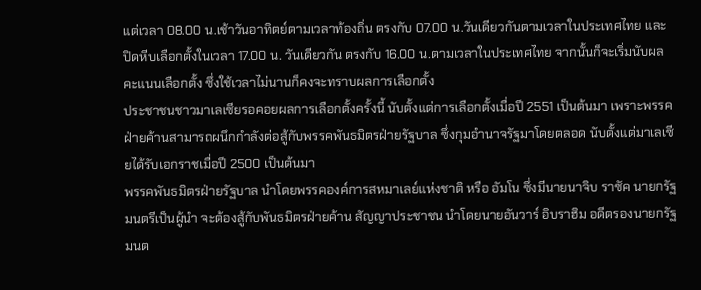แต่เวลา 08.00 น.เช้าวันอาทิตย์ตามเวลาท้องถิ่น ตรงกับ 07.00 น.วันเดียวกันตามเวลาในประเทศไทย และ ปิดหีบเลือกตั้งในเวลา 17.00 น. วันเดียวกัน ตรงกับ 16.00 น.ตามเวลาในประเทศไทย จากนั้นก็จะเริ่มนับผลคะแนนเลือกตั้ง ซึ่งใช้เวลาไม่นานก็คงจะทราบผลการเลือกตั้ง
ประชาชนชาวมาเลเซียรอคอยผลการเลือกตั้งครั้งนี้ นับตั้งแต่การเลือกตั้งเมื่อปี 2551 เป็นต้นมา เพราะพรรคฝ่ายค้านสามารถผนึกกำลังต่อสู้กับพรรคพันธมิตรฝ่ายรัฐบาล ซึ่งกุมอำนาจรัฐมาโดยตลอด นับตั้งแต่มาเลเซียได้รับเอกราชเมื่อปี 2500 เป็นต้นมา
พรรคพันธมิตรฝ่ายรัฐบาล นำโดยพรรคองค์การสหมาเลย์แห่งชาติ หรือ อัมโน ซึ่งมีนายนาจิบ ราซัค นายกรัฐมนตรีเป็นผู้นำ จะต้องสู้กับพันธมิตรฝ่ายค้าน สัญญาประชาชน นำโดยนายอันวาร์ อิบราฮิม อดีตรองนายกรัฐมนต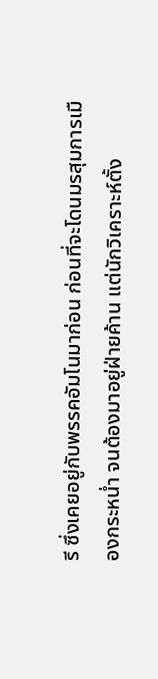รี ซึ่งเคยอยู่กับพรรคอัมโนมาก่อน ก่อนที่จะโดนมรสุมการเมืองกระหน่ำ จนต้องมาอยู่ฝ่ายค้าน แต่นักวิเคราะห์ตั้ง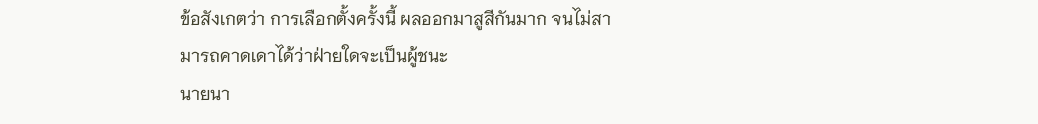ข้อสังเกตว่า การเลือกตั้งครั้งนี้ ผลออกมาสูสีกันมาก จนไม่สามารถคาดเดาได้ว่าฝ่ายใดจะเป็นผู้ชนะ
นายนา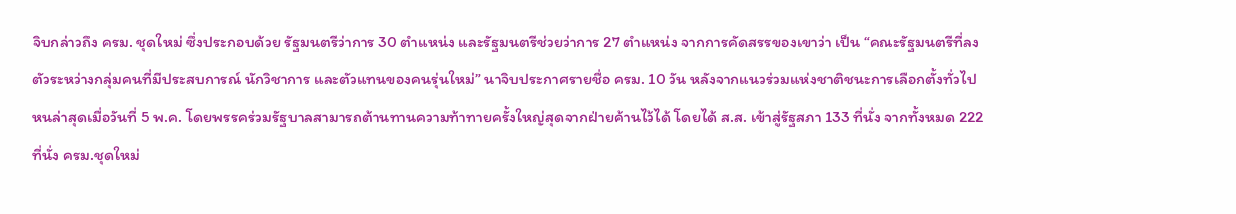จิบกล่าวถึง ครม. ชุดใหม่ ซึ่งประกอบด้วย รัฐมนตรีว่าการ 30 ตำแหน่ง และรัฐมนตรีช่วยว่าการ 27 ตำแหน่ง จากการคัดสรรของเขาว่า เป็น “คณะรัฐมนตรีที่ลงตัวระหว่างกลุ่มคนที่มีประสบการณ์ นักวิชาการ และตัวแทนของคนรุ่นใหม่” นาจิบประกาศรายชื่อ ครม. 10 วัน หลังจากแนวร่วมแห่งชาติชนะการเลือกตั้งทั่วไปหนล่าสุดเมื่อวันที่ 5 พ.ค. โดยพรรคร่วมรัฐบาลสามารถต้านทานความท้าทายครั้งใหญ่สุดจากฝ่ายค้านไว้ได้ โดยได้ ส.ส. เข้าสู่รัฐสภา 133 ที่นั่ง จากทั้งหมด 222 ที่นั่ง ครม.ชุดใหม่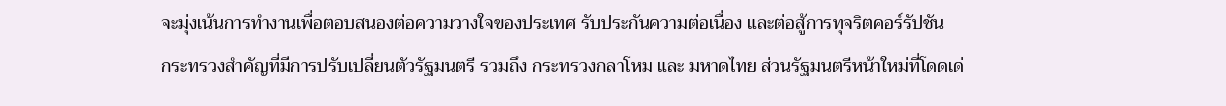จะมุ่งเน้นการทำงานเพื่อตอบสนองต่อความวางใจของประเทศ รับประกันความต่อเนื่อง และต่อสู้การทุจริตคอร์รัปชัน
กระทรวงสำคัญที่มีการปรับเปลี่ยนตัวรัฐมนตรี รวมถึง กระทรวงกลาโหม และ มหาดไทย ส่วนรัฐมนตรีหน้าใหม่ที่โดดเด่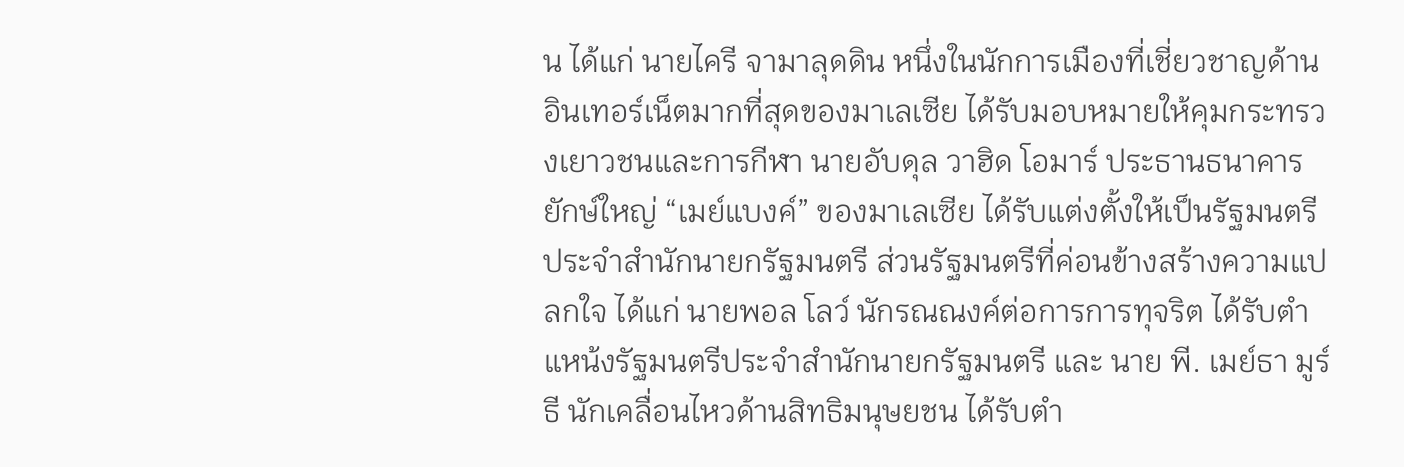น ได้แก่ นายไครี จามาลุดดิน หนึ่งในนักการเมืองที่เชี่ยวชาญด้านอินเทอร์เน็ตมากที่สุดของมาเลเซีย ได้รับมอบหมายให้คุมกระทรวงเยาวชนและการกีฬา นายอับดุล วาฮิด โอมาร์ ประธานธนาคารยักษ์ใหญ่ “เมย์แบงค์” ของมาเลเซีย ได้รับแต่งตั้งให้เป็นรัฐมนตรีประจำสำนักนายกรัฐมนตรี ส่วนรัฐมนตรีที่ค่อนข้างสร้างความแปลกใจ ได้แก่ นายพอล โลว์ นักรณณงค์ต่อการการทุจริต ได้รับตำแหน้งรัฐมนตรีประจำสำนักนายกรัฐมนตรี และ นาย พี. เมย์ธา มูร์ธี นักเคลื่อนไหวด้านสิทธิมนุษยชน ได้รับตำ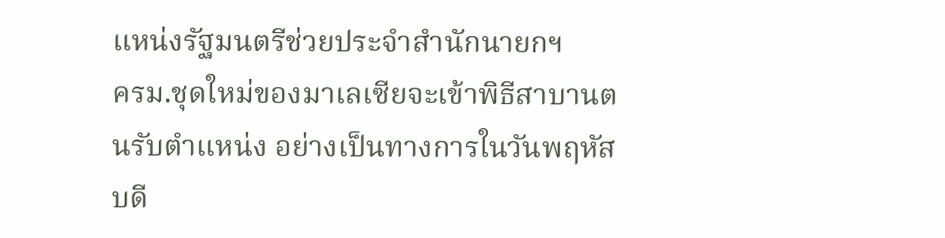แหน่งรัฐมนตรีช่วยประจำสำนักนายกฯ
ครม.ชุดใหม่ของมาเลเซียจะเข้าพิธีสาบานตนรับตำแหน่ง อย่างเป็นทางการในวันพฤหัสบดี